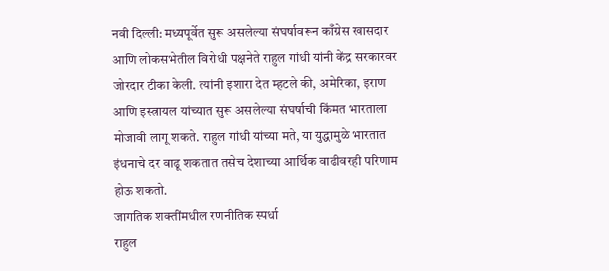नवी दिल्ली: मध्यपूर्वेत सुरू असलेल्या संघर्षावरून काँग्रेस खासदार आणि लोकसभेतील विरोधी पक्षनेते राहुल गांधी यांनी केंद्र सरकारवर जोरदार टीका केली. त्यांनी इशारा देत म्हटले की, अमेरिका, इराण आणि इस्त्रायल यांच्यात सुरू असलेल्या संघर्षाची किंमत भारताला मोजावी लागू शकते. राहुल गांधी यांच्या मते, या युद्धामुळे भारतात इंधनाचे दर वाढू शकतात तसेच देशाच्या आर्थिक वाढीवरही परिणाम होऊ शकतो.
जागतिक शक्तींमधील रणनीतिक स्पर्धा
राहुल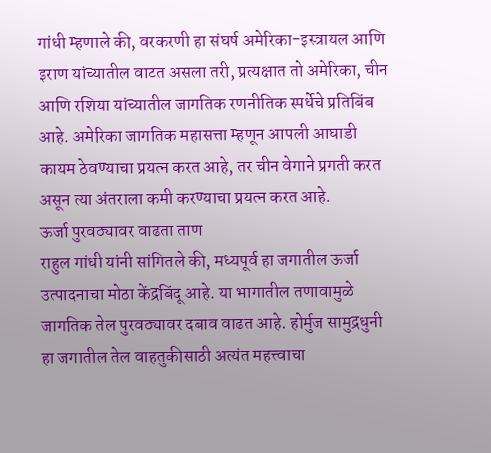गांधी म्हणाले की, वरकरणी हा संघर्ष अमेरिका-इस्त्रायल आणि इराण यांच्यातील वाटत असला तरी, प्रत्यक्षात तो अमेरिका, चीन आणि रशिया यांच्यातील जागतिक रणनीतिक स्पर्धेचे प्रतिबिंब आहे. अमेरिका जागतिक महासत्ता म्हणून आपली आघाडी कायम ठेवण्याचा प्रयत्न करत आहे, तर चीन वेगाने प्रगती करत असून त्या अंतराला कमी करण्याचा प्रयत्न करत आहे.
ऊर्जा पुरवठ्यावर वाढता ताण
राहुल गांधी यांनी सांगितले की, मध्यपूर्व हा जगातील ऊर्जा उत्पादनाचा मोठा केंद्रबिंदू आहे. या भागातील तणावामुळे जागतिक तेल पुरवठ्यावर दबाव वाढत आहे. होर्मुज सामुद्रधुनी हा जगातील तेल वाहतुकीसाठी अत्यंत महत्त्वाचा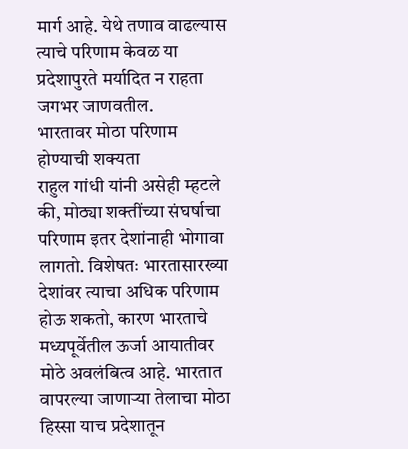मार्ग आहे. येथे तणाव वाढल्यास त्याचे परिणाम केवळ या प्रदेशापुरते मर्यादित न राहता जगभर जाणवतील.
भारतावर मोठा परिणाम होण्याची शक्यता
राहुल गांधी यांनी असेही म्हटले की, मोठ्या शक्तींच्या संघर्षाचा परिणाम इतर देशांनाही भोगावा लागतो. विशेषतः भारतासारख्या देशांवर त्याचा अधिक परिणाम होऊ शकतो, कारण भारताचे मध्यपूर्वेतील ऊर्जा आयातीवर मोठे अवलंबित्व आहे. भारतात वापरल्या जाणाऱ्या तेलाचा मोठा हिस्सा याच प्रदेशातून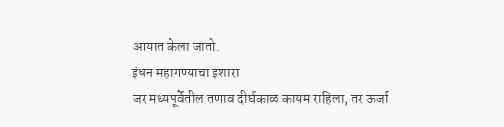आयात केला जातो.
इंधन महागण्याचा इशारा
जर मध्यपूर्वेतील तणाव दीर्घकाळ कायम राहिला, तर ऊर्जा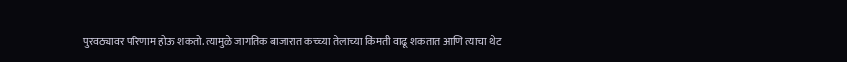पुरवठ्यावर परिणाम होऊ शकतो. त्यामुळे जागतिक बाजारात कच्च्या तेलाच्या किंमती वाढू शकतात आणि त्याचा थेट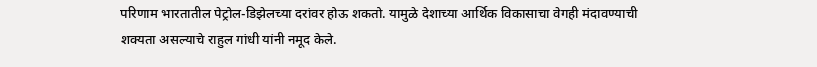परिणाम भारतातील पेट्रोल-डिझेलच्या दरांवर होऊ शकतो. यामुळे देशाच्या आर्थिक विकासाचा वेगही मंदावण्याची शक्यता असल्याचे राहुल गांधी यांनी नमूद केले.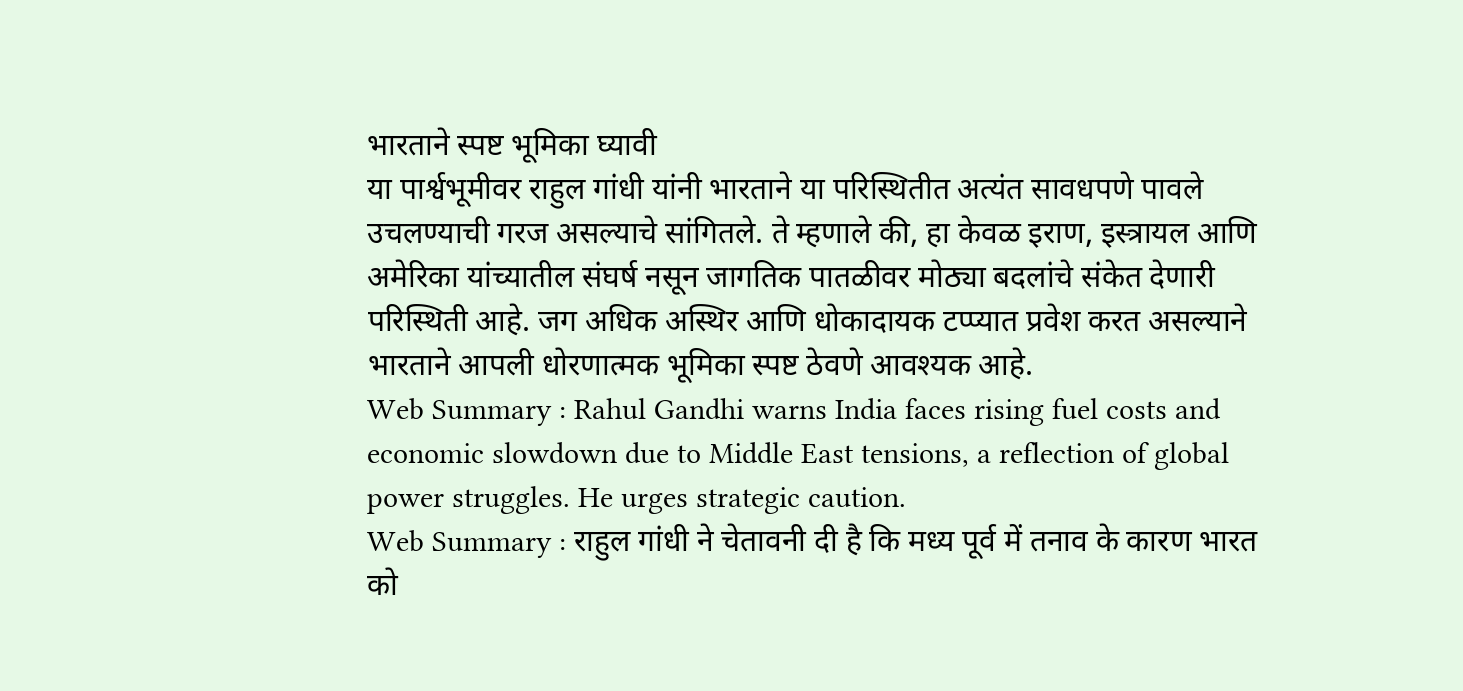भारताने स्पष्ट भूमिका घ्यावी
या पार्श्वभूमीवर राहुल गांधी यांनी भारताने या परिस्थितीत अत्यंत सावधपणे पावले उचलण्याची गरज असल्याचे सांगितले. ते म्हणाले की, हा केवळ इराण, इस्त्रायल आणि अमेरिका यांच्यातील संघर्ष नसून जागतिक पातळीवर मोठ्या बदलांचे संकेत देणारी परिस्थिती आहे. जग अधिक अस्थिर आणि धोकादायक टप्प्यात प्रवेश करत असल्याने भारताने आपली धोरणात्मक भूमिका स्पष्ट ठेवणे आवश्यक आहे.
Web Summary : Rahul Gandhi warns India faces rising fuel costs and economic slowdown due to Middle East tensions, a reflection of global power struggles. He urges strategic caution.
Web Summary : राहुल गांधी ने चेतावनी दी है कि मध्य पूर्व में तनाव के कारण भारत को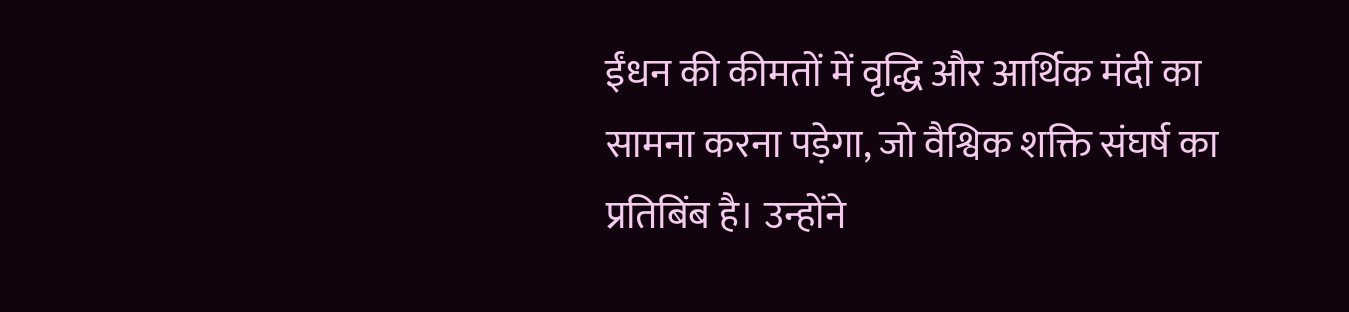ईंधन की कीमतों में वृद्धि और आर्थिक मंदी का सामना करना पड़ेगा, जो वैश्विक शक्ति संघर्ष का प्रतिबिंब है। उन्होंने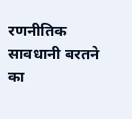रणनीतिक सावधानी बरतने का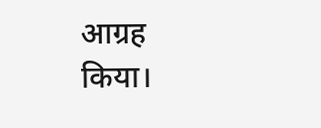आग्रह किया।